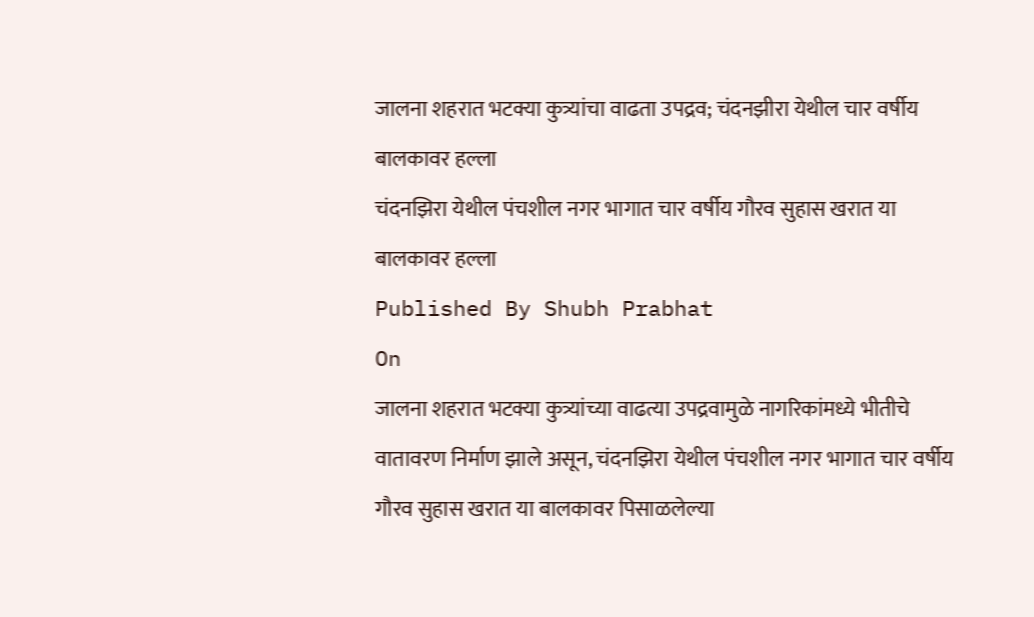जालना शहरात भटक्या कुत्र्यांचा वाढता उपद्रव; चंदनझीरा येथील चार वर्षीय बालकावर हल्ला
चंदनझिरा येथील पंचशील नगर भागात चार वर्षीय गौरव सुहास खरात या बालकावर हल्ला
Published By Shubh Prabhat
On
जालना शहरात भटक्या कुत्र्यांच्या वाढत्या उपद्रवामुळे नागरिकांमध्ये भीतीचे वातावरण निर्माण झाले असून, चंदनझिरा येथील पंचशील नगर भागात चार वर्षीय गौरव सुहास खरात या बालकावर पिसाळलेल्या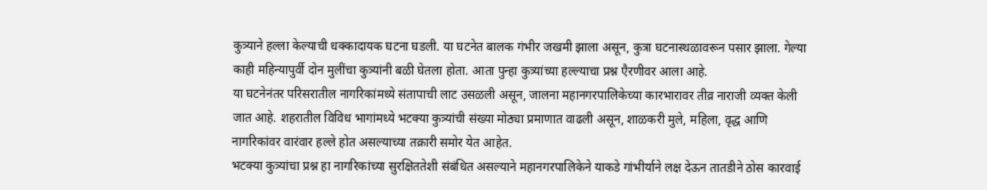कुत्र्याने हल्ला केल्याची धक्कादायक घटना घडली. या घटनेत बालक गंभीर जखमी झाला असून, कुत्रा घटनास्थळावरून पसार झाला. गेल्या काही महिन्यापुर्वी दोन मुलींचा कुत्र्यांनी बळी घेतला होता. आता पुन्हा कुत्र्यांच्या हल्ल्याचा प्रश्न एैरणीवर आला आहे.
या घटनेनंतर परिसरातील नागरिकांमध्ये संतापाची लाट उसळली असून, जालना महानगरपालिकेच्या कारभारावर तीव्र नाराजी व्यक्त केली जात आहे. शहरातील विविध भागांमध्ये भटक्या कुत्र्यांची संख्या मोठ्या प्रमाणात वाढली असून, शाळकरी मुले, महिला, वृद्ध आणि नागरिकांवर वारंवार हल्ले होत असल्याच्या तक्रारी समोर येत आहेत.
भटक्या कुत्र्यांचा प्रश्न हा नागरिकांच्या सुरक्षिततेशी संबंधित असल्याने महानगरपालिकेने याकडे गांभीर्याने लक्ष देऊन तातडीने ठोस कारवाई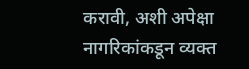करावी, अशी अपेक्षा नागरिकांकडून व्यक्त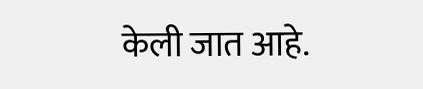केली जात आहे.